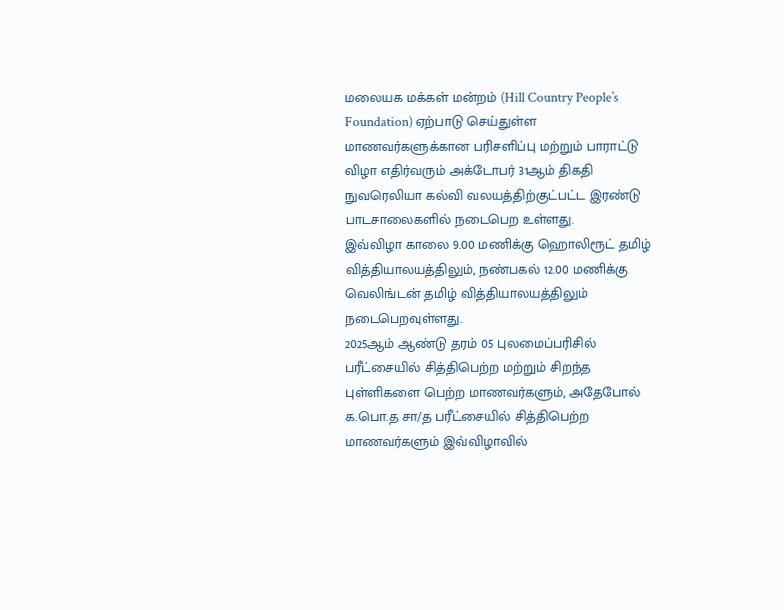மலையக மக்கள் மன்றம் (Hill Country People’s Foundation) ஏற்பாடு செய்துள்ள மாணவர்களுக்கான பரிசளிப்பு மற்றும் பாராட்டு விழா எதிர்வரும் அக்டோபர் 31ஆம் திகதி நுவரெலியா கல்வி வலயத்திற்குட்பட்ட இரண்டு பாடசாலைகளில் நடைபெற உள்ளது.
இவ்விழா காலை 9.00 மணிக்கு ஹொலிரூட் தமிழ் வித்தியாலயத்திலும், நண்பகல் 12.00 மணிக்கு வெலிங்டன் தமிழ் வித்தியாலயத்திலும் நடைபெறவுள்ளது.
2025ஆம் ஆண்டு தரம் 05 புலமைப்பரிசில் பரீட்சையில் சித்திபெற்ற மற்றும் சிறந்த புள்ளிகளை பெற்ற மாணவர்களும், அதேபோல் க.பொ.த சா/த பரீட்சையில் சித்திபெற்ற மாணவர்களும் இவ்விழாவில்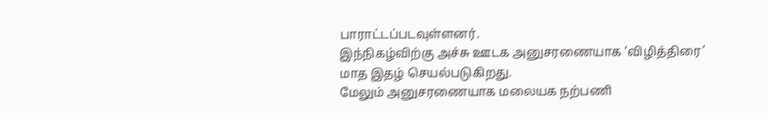பாராட்டப்படவுள்ளனர்.
இந்நிகழ்விற்கு அச்சு ஊடக அனுசரணையாக ‘விழித்திரை’ மாத இதழ் செயல்படுகிறது.
மேலும் அனுசரணையாக மலையக நற்பணி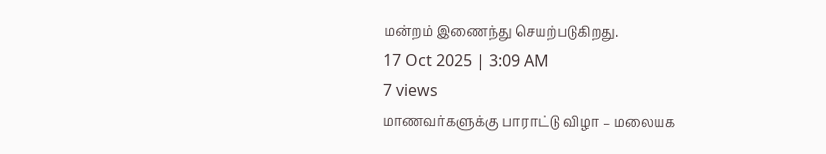மன்றம் இணைந்து செயற்படுகிறது.
17 Oct 2025 | 3:09 AM
7 views
மாணவர்களுக்கு பாராட்டு விழா – மலையக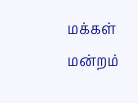மக்கள் மன்றம்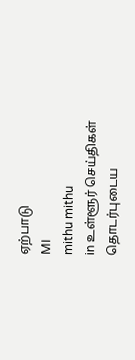ஏற்பாடு
MI
mithu mithu
in உள்ளூர் செய்திகள்
தொடர்புடைய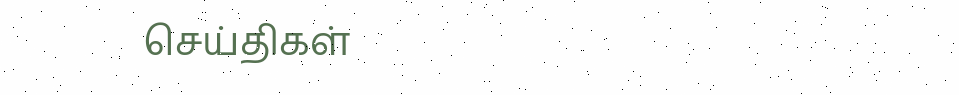செய்திகள்